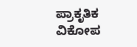ಪ್ರಾಕೃತಿಕ ವಿಕೋಪ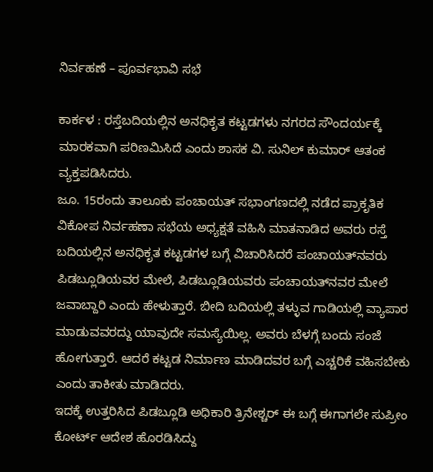ನಿರ್ವಹಣೆ – ಪೂರ್ವಭಾವಿ ಸಭೆ

ಕಾರ್ಕಳ : ರಸ್ತೆಬದಿಯಲ್ಲಿನ ಅನಧಿಕೃತ ಕಟ್ಟಡಗಳು ನಗರದ ಸೌಂದರ್ಯಕ್ಕೆ ಮಾರಕವಾಗಿ ಪರಿಣಮಿಸಿದೆ ಎಂದು ಶಾಸಕ ವಿ. ಸುನಿಲ್‌ ಕುಮಾರ್‌ ಆತಂಕ ವ್ಯಕ್ತಪಡಿಸಿದರು.
ಜೂ. 15ರಂದು ತಾಲೂಕು ಪಂಚಾಯತ್‌ ಸಭಾಂಗಣದಲ್ಲಿ ನಡೆದ ಪ್ರಾಕೃತಿಕ ವಿಕೋಪ ನಿರ್ವಹಣಾ ಸಭೆಯ ಅಧ್ಯಕ್ಷತೆ ವಹಿಸಿ ಮಾತನಾಡಿದ ಅವರು ರಸ್ತೆ ಬದಿಯಲ್ಲಿನ ಅನಧಿಕೃತ ಕಟ್ಟಡಗಳ ಬಗ್ಗೆ ವಿಚಾರಿಸಿದರೆ ಪಂಚಾಯತ್‌ನವರು ಪಿಡಬ್ಲೂಡಿಯವರ ಮೇಲೆ, ಪಿಡಬ್ಲೂಡಿಯವರು ಪಂಚಾಯತ್‌ನವರ ಮೇಲೆ ಜವಾಬ್ದಾರಿ ಎಂದು ಹೇಳುತ್ತಾರೆ. ಬೀದಿ ಬದಿಯಲ್ಲಿ ತಳ್ಳುವ ಗಾಡಿಯಲ್ಲಿ ವ್ಯಾಪಾರ ಮಾಡುವವರದ್ದು ಯಾವುದೇ ಸಮಸ್ಯೆಯಿಲ್ಲ. ಅವರು ಬೆಳಗ್ಗೆ ಬಂದು ಸಂಜೆ ಹೋಗುತ್ತಾರೆ. ಆದರೆ ಕಟ್ಟಡ ನಿರ್ಮಾಣ‌ ಮಾಡಿದವರ ಬಗ್ಗೆ ಎಚ್ಚರಿಕೆ ವಹಿಸಬೇಕು ಎಂದು ತಾಕೀತು ಮಾಡಿದರು.
ಇದಕ್ಕೆ ಉತ್ತರಿಸಿದ ಪಿಡಬ್ಲೂಡಿ ಅಧಿಕಾರಿ ತ್ರಿನೇಶ್ಚರ್ ಈ ಬಗ್ಗೆ ಈಗಾಗಲೇ ಸುಪ್ರೀಂ ಕೋರ್ಟ್ ಆದೇಶ ಹೊರಡಿಸಿದ್ದು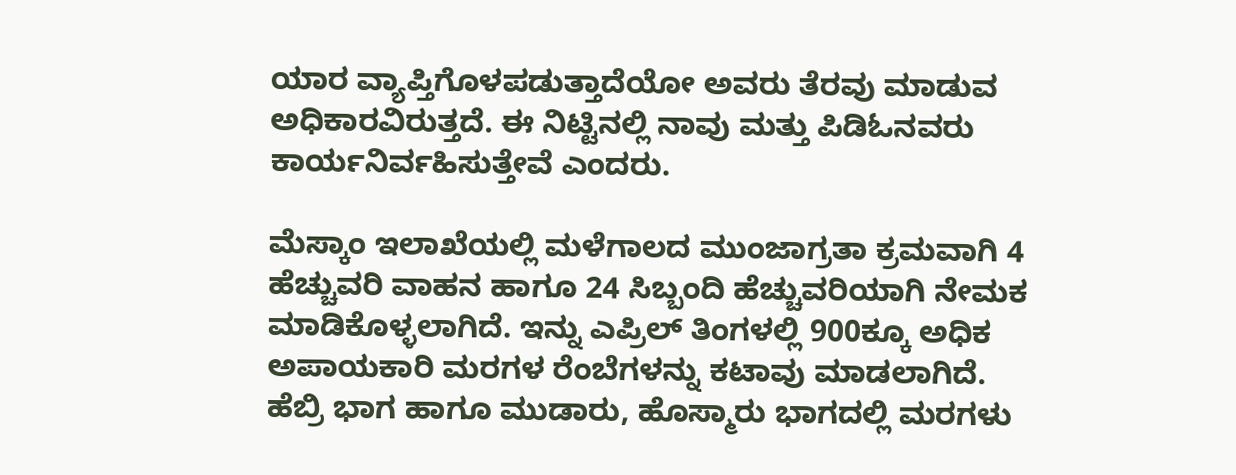ಯಾರ ವ್ಯಾಪ್ತಿಗೊಳಪಡುತ್ತಾದೆಯೋ ಅವರು ತೆರವು ಮಾಡುವ ಅಧಿಕಾರವಿರುತ್ತದೆ. ಈ ನಿಟ್ಟಿನಲ್ಲಿ ನಾವು ಮತ್ತು ಪಿಡಿಓನವರು ಕಾರ್ಯನಿರ್ವಹಿಸುತ್ತೇವೆ ಎಂದರು.

ಮೆಸ್ಕಾಂ ಇಲಾಖೆಯಲ್ಲಿ ಮಳೆಗಾಲದ ಮುಂಜಾಗ್ರತಾ ಕ್ರಮವಾಗಿ 4 ಹೆಚ್ಚುವರಿ ವಾಹನ ಹಾಗೂ 24 ಸಿಬ್ಬಂದಿ ಹೆಚ್ಚುವರಿಯಾಗಿ ನೇಮಕ ಮಾಡಿಕೊಳ್ಳಲಾಗಿದೆ. ಇನ್ನು ಎಪ್ರಿಲ್ ತಿಂಗಳಲ್ಲಿ 900ಕ್ಕೂ ಅಧಿಕ ಅಪಾಯಕಾರಿ ಮರಗಳ ರೆಂಬೆಗಳನ್ನು ಕಟಾವು ಮಾಡಲಾಗಿದೆ. ಹೆಬ್ರಿ ಭಾಗ ಹಾಗೂ ಮುಡಾರು, ಹೊಸ್ಮಾರು ಭಾಗದಲ್ಲಿ ಮರಗಳು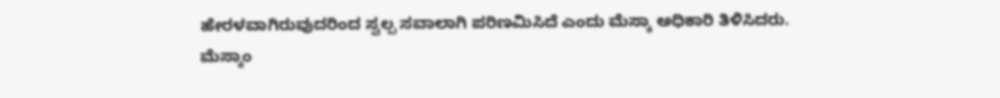ಹೇರಳವಾಗಿರುವುದರಿಂದ ಸ್ವಲ್ಪ ಸವಾಲಾಗಿ ಪರಿಣಮಿಸಿದೆ ಎಂದು ಮೆಸ್ಕಾ ಅಧಿಕಾರಿ ತಿಳಿಸಿದರು. ಮೆಸ್ಕಾಂ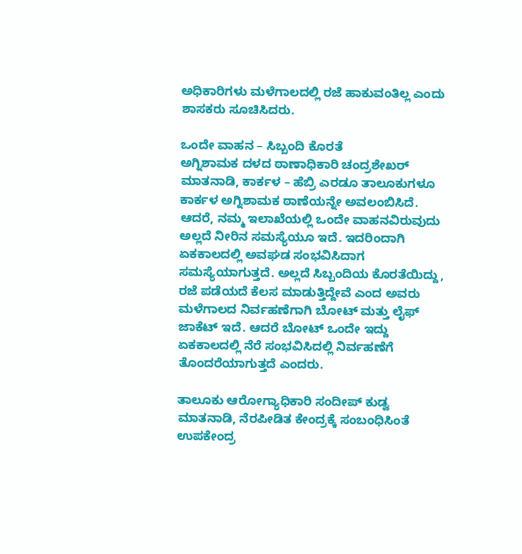ಅಧಿಕಾರಿಗಳು ಮಳೆಗಾಲದಲ್ಲಿ ರಜೆ ಹಾಕುವಂತಿಲ್ಲ ಎಂದು ಶಾಸಕರು ಸೂಚಿಸಿದರು.

ಒಂದೇ ವಾಹನ – ಸಿಬ್ಬಂದಿ ಕೊರತೆ
ಅಗ್ನಿಶಾಮಕ ದಳದ ಠಾಣಾಧಿಕಾರಿ ಚಂದ್ರಶೇಖರ್‌ ಮಾತನಾಡಿ, ಕಾರ್ಕಳ – ಹೆಬ್ರಿ ಎರಡೂ ತಾಲೂಕುಗಳೂ ಕಾರ್ಕಳ ಅಗ್ನಿಶಾಮಕ ಠಾಣೆಯನ್ನೇ ಅವಲಂಬಿಸಿದೆ. ಆದರೆ, ನಮ್ಮ ಇಲಾಖೆಯಲ್ಲಿ ಒಂದೇ ವಾಹನವಿರುವುದು ಅಲ್ಲದೆ ನೀರಿನ ಸಮಸ್ಯೆಯೂ ಇದೆ. ಇದರಿಂದಾಗಿ ಏಕಕಾಲದಲ್ಲಿ ಅವಘಡ ಸಂಭವಿಸಿದಾಗ ಸಮಸ್ಯೆಯಾಗುತ್ತದೆ. ಅಲ್ಲದೆ ಸಿಬ್ಬಂದಿಯ ಕೊರತೆಯಿದ್ದು, ರಜೆ ಪಡೆಯದೆ ಕೆಲಸ‌ ಮಾಡುತ್ತಿದ್ದೇವೆ ಎಂದ ಅವರು ಮಳೆಗಾಲದ ನಿರ್ವಹಣೆಗಾಗಿ ಬೋಟ್ ಮತ್ತು ಲೈಫ್ ಜಾಕೆಟ್ ಇದೆ. ಆದರೆ ಬೋಟ್‌ ಒಂದೇ ಇದ್ದು ಏಕಕಾಲದಲ್ಲಿ ನೆರೆ ಸಂಭವಿಸಿದಲ್ಲಿ ನಿರ್ವಹಣೆಗೆ ತೊಂದರೆಯಾಗುತ್ತದೆ ಎಂದರು.

ತಾಲೂಕು ಆರೋಗ್ಯಾಧಿಕಾರಿ ಸಂದೀಪ್‌ ಕುಡ್ವ ಮಾತನಾಡಿ, ನೆರಪೀಡಿತ ಕೇಂದ್ರಕ್ಕೆ ಸಂಬಂಧಿಸಿಂತೆ ಉಪಕೇಂದ್ರ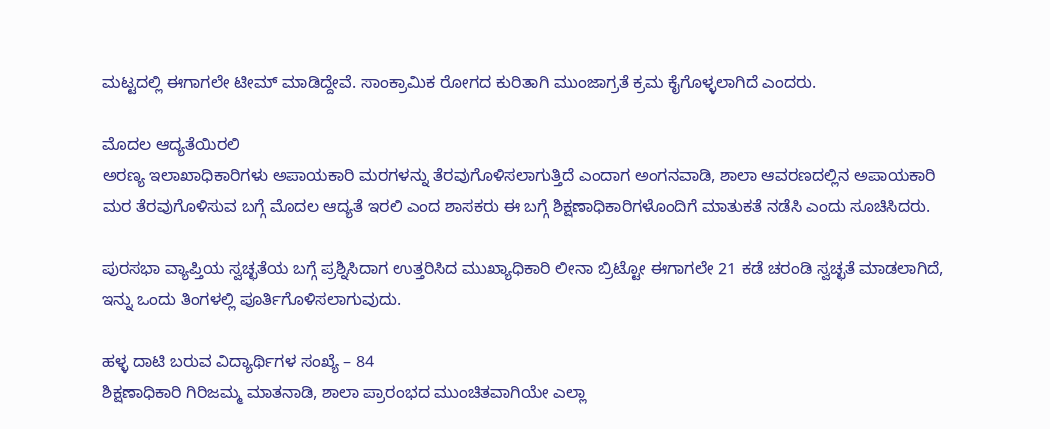ಮಟ್ಟದಲ್ಲಿ ಈಗಾಗಲೇ ಟೀಮ್ ಮಾಡಿದ್ದೇವೆ. ಸಾಂಕ್ರಾಮಿಕ ರೋಗದ ಕುರಿತಾಗಿ ಮುಂಜಾಗ್ರತೆ ಕ್ರಮ ಕೈಗೊಳ್ಳಲಾಗಿದೆ ಎಂದರು.

ಮೊದಲ ಆದ್ಯತೆಯಿರಲಿ
ಅರಣ್ಯ ಇಲಾಖಾಧಿಕಾರಿಗಳು ಅಪಾಯಕಾರಿ ಮರಗಳನ್ನು ತೆರವುಗೊಳಿಸಲಾಗುತ್ತಿದೆ ಎಂದಾಗ ಅಂಗನವಾಡಿ, ಶಾಲಾ ಆವರಣದಲ್ಲಿನ ಅಪಾಯಕಾರಿ ಮರ ತೆರವುಗೊಳಿಸುವ ಬಗ್ಗೆ ಮೊದಲ ಆದ್ಯತೆ ಇರಲಿ ಎಂದ ಶಾಸಕರು ಈ ಬಗ್ಗೆ ಶಿಕ್ಷಣಾಧಿಕಾರಿಗಳೊಂದಿಗೆ ಮಾತುಕತೆ ನಡೆಸಿ ಎಂದು ಸೂಚಿಸಿದರು.

ಪುರಸಭಾ ವ್ಯಾಪ್ತಿಯ ಸ್ವಚ್ಛತೆಯ ಬಗ್ಗೆ ಪ್ರಶ್ನಿಸಿದಾಗ ಉತ್ತರಿಸಿದ ಮುಖ್ಯಾಧಿಕಾರಿ ಲೀನಾ ಬ್ರಿಟ್ಟೋ ಈಗಾಗಲೇ 21 ಕಡೆ ಚರಂಡಿ ಸ್ವಚ್ಛತೆ ಮಾಡಲಾಗಿದೆ, ಇನ್ನು ಒಂದು ತಿಂಗಳಲ್ಲಿ ಪೂರ್ತಿಗೊಳಿಸಲಾಗುವುದು.

ಹಳ್ಳ ದಾಟಿ ಬರುವ ವಿದ್ಯಾರ್ಥಿಗಳ ಸಂಖ್ಯೆ – 84
ಶಿಕ್ಷಣಾಧಿಕಾರಿ ಗಿರಿಜಮ್ಮ ಮಾತನಾಡಿ, ಶಾಲಾ‌ ಪ್ರಾರಂಭದ ಮುಂಚಿತವಾಗಿಯೇ ಎಲ್ಲಾ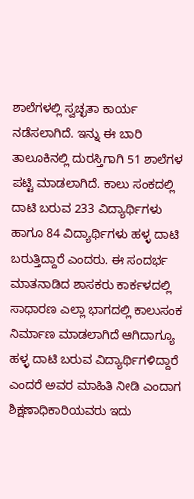ಶಾಲೆಗಳಲ್ಲಿ ಸ್ವಚ್ಛತಾ ಕಾರ್ಯ ನಡೆಸಲಾಗಿದೆ. ಇನ್ನು ಈ ಬಾರಿ ತಾಲೂಕಿನಲ್ಲಿ ದುರಸ್ತಿಗಾಗಿ 51 ಶಾಲೆಗಳ ಪಟ್ಟಿ ಮಾಡಲಾಗಿದೆ. ಕಾಲು ಸಂಕದಲ್ಲಿ ದಾಟಿ ಬರುವ 233 ವಿದ್ಯಾರ್ಥಿಗಳು ಹಾಗೂ 84 ವಿದ್ಯಾರ್ಥಿಗಳು ಹಳ್ಳ ದಾಟಿ ಬರುತ್ತಿದ್ದಾರೆ ಎಂದರು. ಈ ಸಂದರ್ಭ ಮಾತನಾಡಿದ ಶಾಸಕರು ಕಾರ್ಕಳದಲ್ಲಿ ಸಾಧಾರಣ ಎಲ್ಲಾ ಭಾಗದಲ್ಲಿ ಕಾಲುಸಂಕ ನಿರ್ಮಾಣ ಮಾಡಲಾಗಿದೆ ಆಗಿದಾಗ್ಯೂ ಹಳ್ಳ ದಾಟಿ ಬರುವ ವಿದ್ಯಾರ್ಥಿಗಳಿದ್ದಾರೆ ಎಂದರೆ ಅವರ ಮಾಹಿತಿ ನೀಡಿ ಎಂದಾಗ ಶಿಕ್ಷಣಾಧಿಕಾರಿಯವರು ಇದು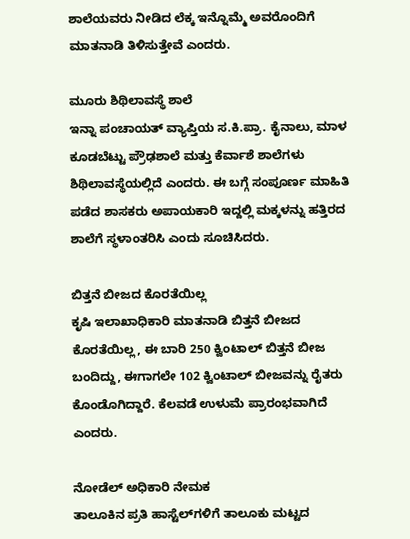ಶಾಲೆಯವರು ನೀಡಿದ ಲೆಕ್ಕ ಇನ್ನೊಮ್ಮೆ ಅವರೊಂದಿಗೆ ಮಾತನಾಡಿ ತಿಳಿಸುತ್ತೇವೆ ಎಂದರು.

ಮೂರು ಶಿಥಿಲಾವಸ್ಥೆ ಶಾಲೆ
ಇನ್ನಾ ಪಂಚಾಯತ್ ವ್ಯಾಪ್ತಿಯ ಸ.ಕಿ.ಪ್ರಾ. ಕೈನಾಲು, ಮಾಳ ಕೂಡಬೆಟ್ಟು ಪ್ರೌಢಶಾಲೆ ಮತ್ತು ಕೆರ್ವಾಶೆ ಶಾಲೆಗಳು ಶಿಥಿಲಾವಸ್ಥೆಯಲ್ಲಿದೆ ಎಂದರು. ಈ ಬಗ್ಗೆ ಸಂಪೂರ್ಣ ಮಾಹಿತಿ ಪಡೆದ ಶಾಸಕರು ಅಪಾಯಕಾರಿ ಇದ್ದಲ್ಲಿ ಮಕ್ಕಳನ್ನು ಹತ್ತಿರದ ಶಾಲೆಗೆ ಸ್ಥಳಾಂತರಿಸಿ ಎಂದು ಸೂಚಿಸಿದರು.

ಬಿತ್ತನೆ ಬೀಜ‌ದ ಕೊರತೆಯಿಲ್ಲ
ಕೃಷಿ ಇಲಾಖಾಧಿಕಾರಿ ಮಾತನಾಡಿ ಬಿತ್ತನೆ ಬೀಜ‌ದ ಕೊರತೆಯಿಲ್ಲ, ಈ ಬಾರಿ 250 ಕ್ವಿಂಟಾಲ್ ಬಿತ್ತನೆ ಬೀಜ ಬಂದಿದ್ದು, ಈಗಾಗಲೇ 102 ಕ್ವಿಂಟಾಲ್ ಬೀಜವನ್ನು ರೈತರು ಕೊಂಡೊಗಿದ್ದಾರೆ‌. ಕೆಲವಡೆ ಉಳುಮೆ ಪ್ರಾರಂಭವಾಗಿದೆ ಎಂದರು.

ನೋಡೆಲ್‌ ಅಧಿಕಾರಿ ನೇಮಕ
ತಾಲೂಕಿನ ಪ್ರತಿ ಹಾಸ್ಟೆಲ್‌ಗಳಿಗೆ ತಾಲೂಕು ಮಟ್ಟದ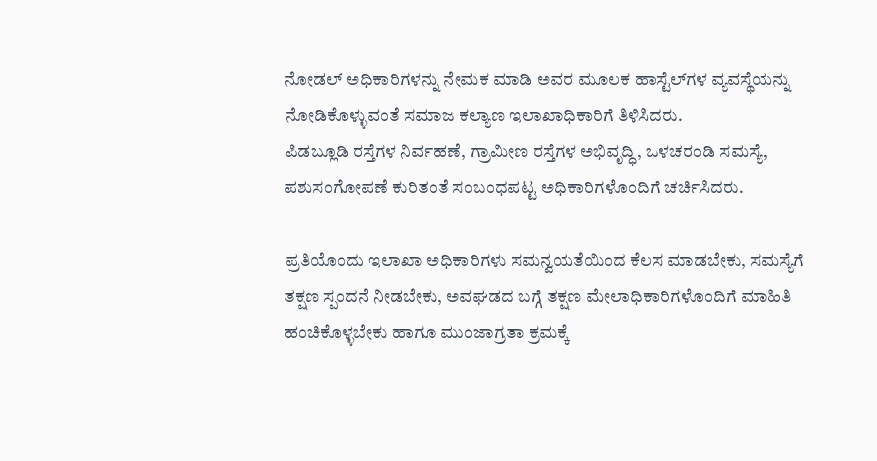ನೋಡಲ್ ಅಧಿಕಾರಿಗಳನ್ನು ನೇಮಕ ಮಾಡಿ ಅವರ ಮೂಲಕ ಹಾಸ್ಟೆಲ್‌ಗಳ ವ್ಯವಸ್ಥೆಯನ್ನು ನೋಡಿಕೊಳ್ಳುವಂತೆ ಸಮಾಜ ಕಲ್ಯಾಣ ಇಲಾಖಾಧಿಕಾರಿಗೆ ತಿಳಿಸಿದರು.
ಪಿಡಬ್ಲೂಡಿ ರಸ್ತೆಗಳ ನಿರ್ವಹಣೆ, ಗ್ರಾಮೀಣ‌ ರಸ್ತೆಗಳ ಅಭಿವೃದ್ಧಿ, ಒಳಚರಂಡಿ ಸಮಸ್ಯೆ, ಪಶುಸಂಗೋಪಣೆ ಕುರಿತಂತೆ ಸಂಬಂಧಪಟ್ಟ ಅಧಿಕಾರಿಗಳೊಂದಿಗೆ ಚರ್ಚಿಸಿದರು.

ಪ್ರತಿಯೊಂದು ಇಲಾಖಾ ಅಧಿಕಾರಿಗಳು ಸಮನ್ವಯತೆಯಿಂದ ಕೆಲಸ‌ ಮಾಡಬೇಕು, ಸಮಸ್ಯೆಗೆ ತಕ್ಷಣ ಸ್ಪಂದನೆ ನೀಡಬೇಕು, ಅವಘಡದ ಬಗ್ಗೆ ತಕ್ಷಣ‌ ಮೇಲಾಧಿಕಾರಿಗಳೊಂದಿಗೆ ಮಾಹಿತಿ ಹಂಚಿಕೊಳ್ಳಬೇಕು ಹಾಗೂ ಮುಂಜಾಗ್ರತಾ ಕ್ರಮಕ್ಕೆ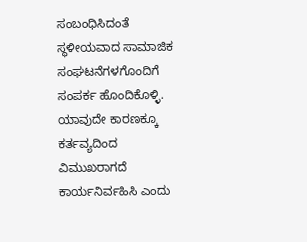ಸಂಬಂಧಿಸಿದಂತೆ ಸ್ಥಳೀಯವಾದ ಸಾಮಾಜಿಕ ಸಂಘಟನೆಗಳಗೊಂದಿಗೆ ಸಂಪರ್ಕ ಹೊಂದಿಕೊಳ್ಳಿ. ಯಾವುದೇ ಕಾರಣಕ್ಕೂ ಕರ್ತವ್ಯದಿಂದ ವಿಮುಖರಾಗದೆ ಕಾರ್ಯನಿರ್ವಹಿಸಿ ಎಂದು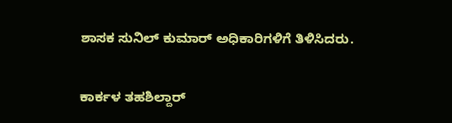ಶಾಸಕ ಸುನಿಲ್‌ ಕುಮಾರ್‌ ಅಧಿಕಾರಿಗಳಿಗೆ ತಿಳಿಸಿದರು.

ಕಾರ್ಕಳ ತಹಶಿಲ್ದಾರ್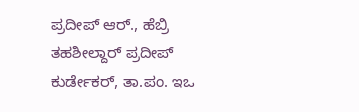ಪ್ರದೀಪ್ ಆರ್., ಹೆಬ್ರಿ ತಹಶೀಲ್ದಾರ್ ಪ್ರದೀಪ್ ಕುರ್ಡೇಕರ್, ತಾ.ಪಂ. ಇಒ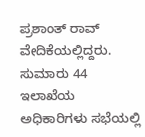ಪ್ರಶಾಂತ್ ರಾವ್ ವೇದಿಕೆಯಲ್ಲಿದ್ದರು. ಸುಮಾರು 44 ಇಲಾಖೆಯ ಅಧಿಕಾರಿಗಳು ಸಭೆಯಲ್ಲಿ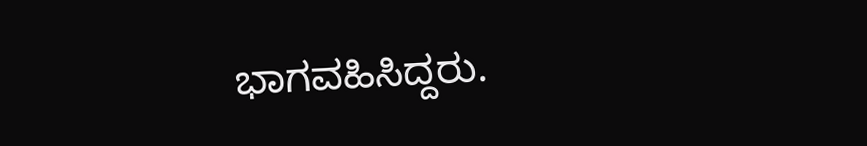ಭಾಗವಹಿಸಿದ್ದರು.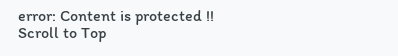error: Content is protected !!
Scroll to Top